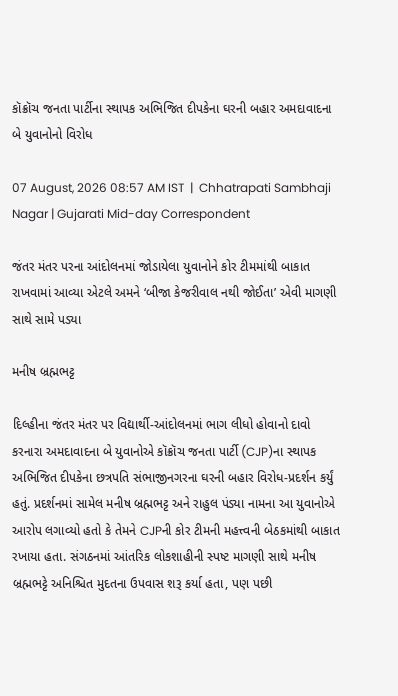કૉક્રૉચ જનતા પાર્ટીના સ્થાપક અભિજિત દીપકેના ઘરની બહાર અમદાવાદના બે યુવાનોનો વિરોધ

07 August, 2026 08:57 AM IST  |  Chhatrapati Sambhaji Nagar | Gujarati Mid-day Correspondent

જંતર મંતર પરના આંદોલનમાં જોડાયેલા યુવાનોને કોર ટીમમાંથી બાકાત રાખવામાં આવ્યા એટલે અમને ‘બીજા કેજરીવાલ નથી જોઈતા’ એવી માગણી સાથે સામે પડ્યા

મનીષ બ્રહ્મભટ્ટ

દિલ્હીના જંતર મંતર પર વિદ્યાર્થી-આંદોલનમાં ભાગ લીધો હોવાનો દાવો કરનારા અમદાવાદના બે યુવાનોએ કૉક્રૉચ જનતા પાર્ટી (CJP)ના સ્થાપક અભિજિત દીપકેના છત્રપતિ સંભાજીનગરના ઘરની બહાર વિરોધ-પ્રદર્શન કર્યું હતું. પ્રદર્શનમાં સામેલ મનીષ બ્રહ્મભટ્ટ અને રાહુલ પંડ્યા નામના આ યુવાનોએ આરોપ લગાવ્યો હતો કે તેમને CJPની કોર ટીમની મહત્ત્વની બેઠકમાંથી બાકાત રખાયા હતા. સંગઠનમાં આંતરિક લોકશાહીની સ્પષ્ટ માગણી સાથે મનીષ બ્રહ્મભટ્ટે અનિશ્ચિત મુદતના ઉપવાસ શરૂ કર્યા હતા, પણ પછી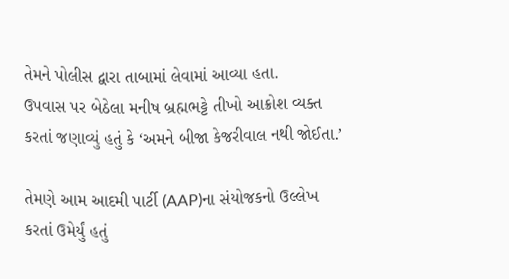તેમને પોલીસ દ્વારા તાબામાં લેવામાં આવ્યા હતા.
ઉપવાસ પર બેઠેલા મનીષ બ્રહ્મભટ્ટે તીખો આક્રોશ વ્યક્ત કરતાં જણાવ્યું હતું કે ‘અમને બીજા કેજરીવાલ નથી જોઈતા.’

તેમણે આમ આદમી પાર્ટી (AAP)ના સંયોજકનો ઉલ્લેખ કરતાં ઉમેર્યું હતું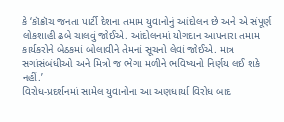કે ‘કૉક્રૉચ જનતા પાર્ટી દેશના તમામ યુવાનોનું આંદોલન છે અને એ સંપૂર્ણ લોકશાહી ઢબે ચાલવું જોઈએ. આંદોલનમાં યોગદાન આપનારા તમામ કાર્યકરોને બેઠકમાં બોલાવીને તેમનાં સૂચનો લેવાં જોઈએ. માત્ર સગાંસંબંધીઓ અને મિત્રો જ ભેગા મળીને ભવિષ્યનો નિર્ણય લઈ શકે નહીં.’
વિરોધ-પ્રદર્શનમાં સામેલ યુવાનોના આ અણધાર્યા વિરોધ બાદ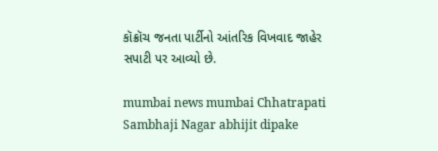કૉક્રૉચ જનતા પાર્ટીનો આંતરિક વિખવાદ જાહેર સપાટી પર આવ્યો છે.

mumbai news mumbai Chhatrapati Sambhaji Nagar abhijit dipake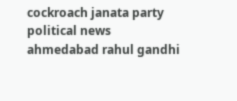cockroach janata party political news ahmedabad rahul gandhi